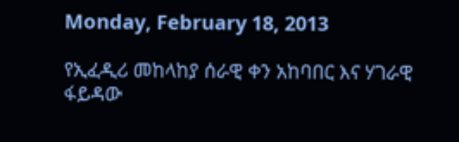Monday, February 18, 2013

የኢፈዲሪ መከላከያ ሰራዊ ቀን አከባበር እና ሃገራዊ ፋይዳው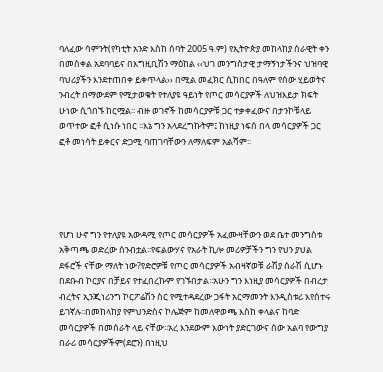ባለፈው ሳምንት(የካቲት አንድ እስከ ሰባት 2005 ዓ.ም) የኢትዮጵያ መከላከያ ሰራዊት ቀን በመስቀል አደባባይና በእግዚቢሽን ማዕከል ‹‹ህገ መንግስታዊ ታማኝነታችንና ህዝባዊ ባህሪያችን እንደተጠበቀ ይቀጥላል›› በሚል መፈክር ሲከበር በዓለም የሰው ሂይወትና ንብረት በማውደም የሚታወቁት የተለያዩ ዓይነት የጦር መሳርያዎች ለህዝእይታ ክፍት ሁነው ሲጎበኙ ከርሟል፡፡ ብዙ ወገኖች ከመሳርያዎቹ ጋር ተቃቀፈውና በታንኮቹላይ ወጥተው ፎቶ ሲነሱ ነበር ፡፡እኔ ግን አላደረግኩትም፤ ከነዚያ ነፍሰ በላ መሳርያዎች ጋር ፎቶ መነሳት ይቀርና ድጋሚ ባጠገባቸውን ለማለፍም አልሻም፡፡





የሆነ ሁኖ ግን የተለያዩ አውዳሚ የጦር መሳርያዎች አፈሙዛቸውን ወደ ቤተ መንግስቱ አቅጣጫ ወድረው ሰንብቷል፡፡የፍልውሃና የአራት ኪሎ መሪዎቻችን ግን የህን ያህል ደፋሮች ናቸው ማለት ነው?የድሮዎቹ የጦር መሳርያዎች አብዛኛወቹ ራሽያ ሰራሽ ሲሆኑ በደቡብ ኮርያና በቻይና የተፈበረኩም የገኙበታል፡፡አሁን ግን እነዚያ መሳርያዎች በብረታ ብረትና ኢንጂነሪንግ ኮርፖሬሽን ስር የሚተዳደረው ጋፋት አርማመንት እንዲስቱሪ እየሰተሩ ይገኛሉ፡፡በመከላከያ የምህንድስና ኮሌጅም ከመለዋወጫ እስከ ቀላልና ከባድ መሳርያዎች በመሰራት ላይ ናቸው፡፡አረ እንደውም እውነት ያድርገውና ሰው አልባ የውግያ በራሪ መሳርያዎችም(ደሮን) በነዚህ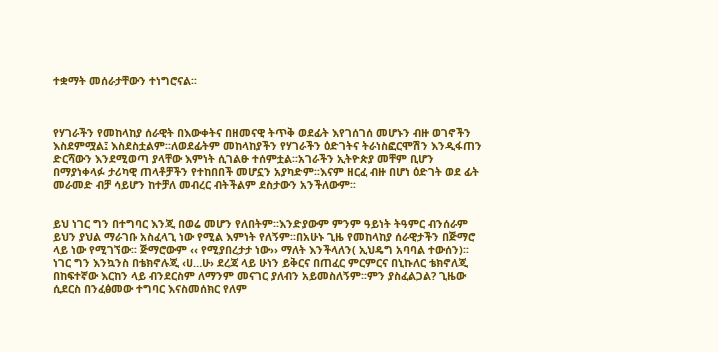ተቋማት መሰራታቸውን ተነግሮናል፡፡



የሃገራችን የመከላከያ ሰራዊት በእውቀትና በዘመናዊ ትጥቅ ወደፊት እየገሰገሰ መሆኑን ብዙ ወገኖችን እስደምሟል፤ እስደስቷልም፡፡ለወደፊትም መከላከያችን የሃገራችን ዕድገትና ትራነስፎርሞሽን እንዲፋጠን ድርሻውን እንደሚወጣ ያላቸው እምነት ሲገልፁ ተሰምቷል፡፡አገራችን ኢትዮጵያ መቸም ቢሆን በማያነቀላፉ ታሪካዊ ጠላቶቻችን የተከበበች መሆኗን አያካድም፡፡እናም ዘርፈ ብዙ በሆነ ዕድገት ወደ ፊት መራመድ ብቻ ሳይሆን ከተቻለ መብረር ብትችልም ደስታውን አንችለውም፡፡


ይህ ነገር ግን በተግባር እንጂ በወሬ መሆን የለበትም፡፡እንድያውም ምንም ዓይነት ትዓምር ብንሰራም ይህን ያህል ማራገቡ አስፈላጊ ነው የሚል እምነት የለኝም፡፡በአሁኑ ጊዜ የመከላከያ ሰራዊታችን በጅማሮ ላይ ነው የሚገኘው፡፡ ጅማሮውም ‹‹ የሚያበረታታ ነው›› ማለት እንችላለን( ኢህዴግ አባባል ተውሰን)፡፡ ነገር ግን እንኳንስ በቴክኖሉጂ ‹ሀ…ሁ› ደረጃ ላይ ሁነን ይቅርና በጠፈር ምርምርና በኒኩለር ቴክኖለጂ በከፍተኛው እርከን ላይ ብንደርስም ለማንም መናገር ያለብን አይመስለኝም፡፡ምን ያስፈልጋል? ጊዜው ሲደርስ በንፈፅመው ተግባር እናስመሰክር የለም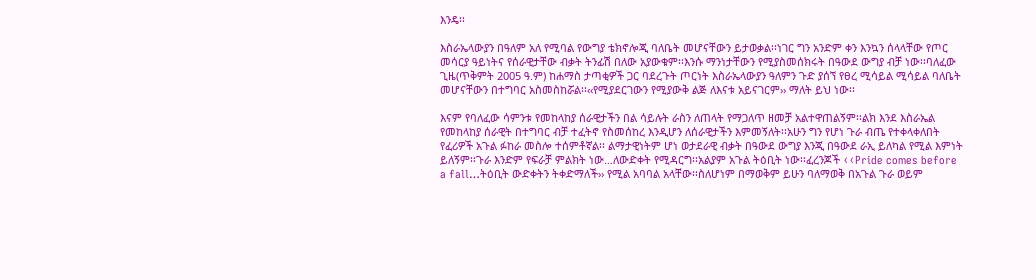እንዴ፡፡

እስራኤላውያን በዓለም አለ የሚባል የውግያ ቴክኖሎጂ ባለቤት መሆናቸውን ይታወቃል፡፡ነገር ግን አንድም ቀን እንኳን ሰላላቸው የጦር መሳርያ ዓይነትና የሰራዊታቸው ብቃት ትንፊሽ በለው አያውቁም፡፡እንሱ ማንነታቸውን የሚያስመሰክሩት በዓውደ ውግያ ብቻ ነው፡፡ባለፈው ጊዜ(ጥቅምት 2005 ዓ.ም) ከሐማስ ታጣቂዎች ጋር ባደረጉት ጦርነት እስራኤላውያን ዓለምን ጉድ ያሰኘ የፀረ ሚሳይል ሚሳይል ባለቤት መሆናቸውን በተግባር አስመስከሯል፡፡‹‹የሚያደርገውን የሚያውቅ ልጅ ለእናቱ አይናገርም›› ማለት ይህ ነው፡፡

እናም የባለፈው ሳምንቱ የመከላከያ ሰራዊታችን በል ሳይሉት ራስን ለጠላት የማጋለጥ ዘመቻ አልተዋጠልኝም፡፡ልክ እንደ እስራኤል የመከላከያ ሰራዊት በተግባር ብቻ ተፈትኖ የስመሰከረ እንዲሆን ለሰራዊታችን እምመኝለት፡፡አሁን ግን የሆነ ጉራ ብጤ የተቀላቀለበት የፈሪዎች አጉል ፉከራ መስሎ ተሰምቶኛል፡፡ ልማታዊነትም ሆነ ወታደራዊ ብቃት በዓውደ ውግያ እንጂ በዓውደ ራኢ ይለካል የሚል እምነት ይለኝም፡፡ጉራ እንድም የፍራቻ ምልክት ነው…ለውድቀት የሚዳርግ፡፡አልያም አጉል ትዕቢት ነው፡፡ፈረንጆች ‹‹Pride comes before a fall…ትዕቢት ውድቀትን ትቀድማለች›› የሚል አባባል አላቸው፡፡ስለሆነም በማወቅም ይሁን ባለማወቅ በአጉል ጉራ ወይም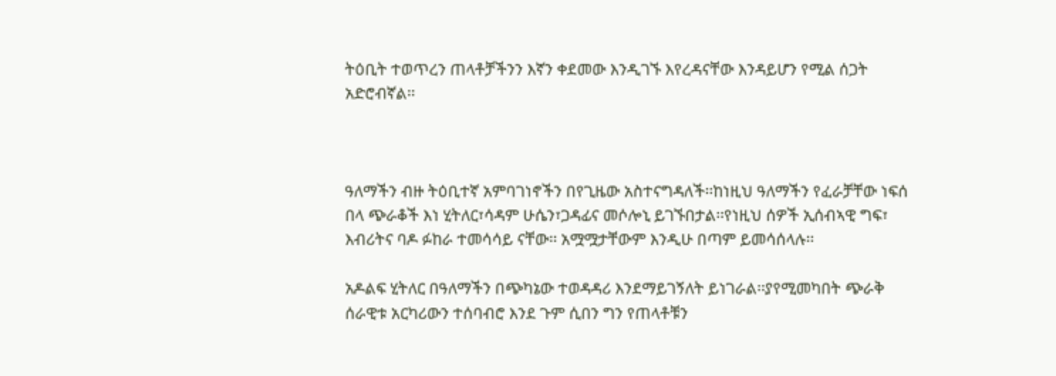ትዕቢት ተወጥረን ጠላቶቻችንን እኛን ቀደመው እንዲገኙ እየረዳናቸው እንዳይሆን የሚል ሰጋት አድሮብኛል፡፡



ዓለማችን ብዙ ትዕቢተኛ አምባገነኖችን በየጊዜው አስተናግዳለች፡፡ከነዚህ ዓለማችን የፈራቻቸው ነፍሰ በላ ጭራቆች እነ ሂትለር፣ሳዳም ሁሴን፣ጋዳፊና መሶሎኒ ይገኙበታል፡፡የነዚህ ሰዎች ኢሰብኣዊ ግፍ፣ እብሪትና ባዶ ፉከራ ተመሳሳይ ናቸው፡፡ አሟሟታቸውም እንዲሁ በጣም ይመሳሰላሉ፡፡

አዶልፍ ሂትለር በዓለማችን በጭካኔው ተወዳዳሪ እንደማይገኝለት ይነገራል፡፡ያየሚመካበት ጭራቅ ሰራዊቱ አርካሪውን ተሰባብሮ እንደ ጉም ሲበን ግን የጠላቶቹን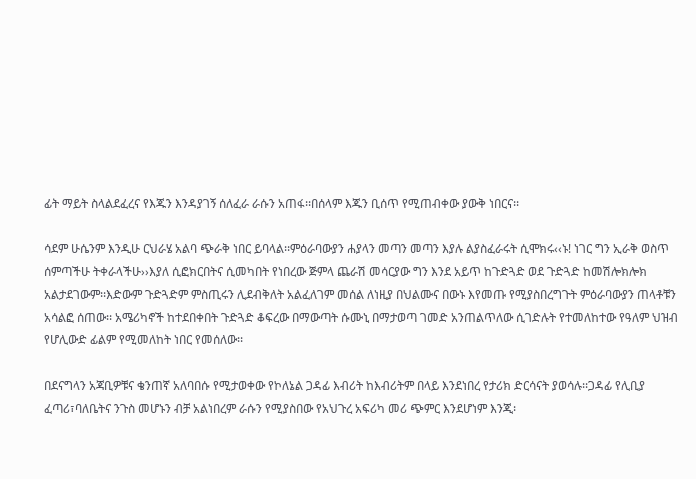ፊት ማይት ስላልደፈረና የእጁን እንዳያገኝ ሰለፈራ ራሱን አጠፋ፡፡በሰላም እጁን ቢሰጥ የሚጠብቀው ያውቅ ነበርና፡፡

ሳደም ሁሴንም እንዲሁ ርህራሄ አልባ ጭራቅ ነበር ይባላል፡፡ምዕራባውያን ሐያላን መጣን መጣን እያሉ ልያስፈራሩት ሲሞክሩ‹‹ኑ! ነገር ግን ኢራቅ ወስጥ ሰምጣችሁ ትቀራላችሁ››እያለ ሲፎክርበትና ሲመካበት የነበረው ጅምላ ጨራሽ መሳርያው ግን እንደ አይጥ ከጉድጓድ ወደ ጉድጓድ ከመሽሎክሎክ አልታደገውም፡፡እድውም ጉድጓድም ምስጢሩን ሊደብቅለት አልፈለገም መሰል ለነዚያ በህልሙና በውኑ እየመጡ የሚያስበረግጉት ምዕራባውያን ጠላቶቹን አሳልፎ ሰጠው፡፡ አሜሪካኖች ከተደበቀበት ጉድጓድ ቆፍረው በማውጣት ሱሙኒ በማታወጣ ገመድ አንጠልጥለው ሲገድሉት የተመለከተው የዓለም ህዝብ የሆሊውድ ፊልም የሚመለከት ነበር የመሰለው፡፡

በደናግላን አጃቢዎቹና ቄንጠኛ አለባበሱ የሚታወቀው የኮለኔል ጋዳፊ እብሪት ከእብሪትም በላይ እንደነበረ የታሪክ ድርሳናት ያወሳሉ፡፡ጋዳፊ የሊቢያ ፈጣሪ፣ባለቤትና ንጉስ መሆኑን ብቻ አልነበረም ራሱን የሚያስበው የአህጉረ አፍሪካ መሪ ጭምር እንደሆነም እንጂ፡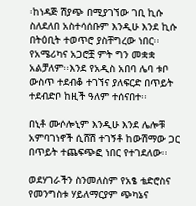፡ከነዳጅ ሽያጭ በሚያገኘው ገቢ ኪሱ ስለደለበ አስተሳሰቡም እንዲሁ እንደ ኪሱ በትዕቢት ተወጥሮ ያስቸግረው ነበር፡፡ የአሜሪካና አጋሮቿ ምት ግን መቋቋ አልቻለም፡፡እንደ የአዲስ አበባ ሌባ ቱቦ ውስጥ ተደብቆ ተገኘና ያለፍርድ በጥይት ተደብድቦ ከዚች ዓለም ተሰናበተ፡፡

በኒቶ ሙሶሎኒም እንዲሁ እንደ ሌሎቹ አምባገነኖች ሲሸሽ ተገኝቶ ከውሽማው ጋር በጥይት ተጨፍጭፎ ነበር የተገደለው፡፡

ወደሃገራችን ስንመለስም የአፄ ቴድሮስና የመንግስቱ ሃይለማርያም ጭካኔና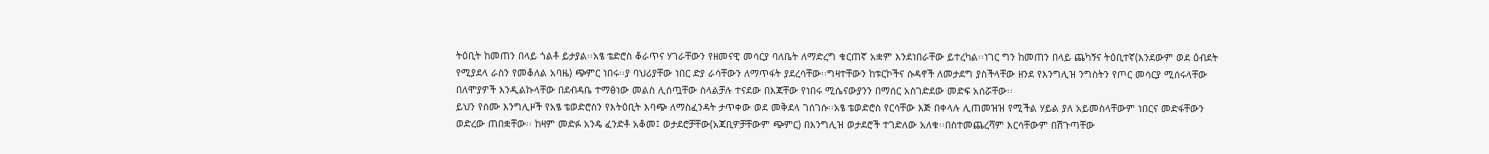ትዕቢት ከመጠን በላይ ጎልቶ ይታያል፡፡አፄ ቴድሮስ ቆራጥና ሃገራቸውን የዘመናዊ መሳርያ ባለቤት ለማድረግ ቁርጠኛ አቋም እንደነበራቸው ይተረካል፡፡ነገር ግን ከመጠን በላይ ጨካኝና ትዕቢተኛ(እንደውም ወደ ዕብደት የሚያደላ ራስን የመቆለል አባዜ) ጭምር ነበሩ፡፡ያ ባህሪያቸው ነበር ድያ ራሳቸውን ለማጥፋት ያደረሳቸው፡፡ግዛተቸውን ከቱርኮችና ሱዳኖች ለመታደግ ያስችላቸው ዘንደ የእንግሊዝ ንግስትን የጦር መሳርያ ሚሰሩላቸው በለሞያዎች እንዲልኩላቸው በደብዳቤ ተማፅነው መልስ ሊሰጧቸው ስላልቻሉ ተናደው በእጃቸው የነበሩ ሚሴናውያንን በማሰር አስገድደው መድፍ አሰሯቸው፡፡
ይህን የሰሙ እንግሊዞች የአፄ ቴወድሮስን የእትዕቢት እባጭ ለማስፈንዳት ታጥቀው ወደ መቅደላ ገሰገሱ፡፡አፄ ቴወድሮስ የርሳቸው እጅ በቀላሉ ሊጠመዝዝ የሚችል ሃይል ያለ አይመስላቸውም ነበርና መድፋቸውን ወድረው ጠበቋቸው፡፡ ከዛም መድፉ አንዴ ፈንድቶ አቆመ፤ ወታደሮቻቸው(አጃቢዎቻቸውም ጭምር) በእንግሊዝ ወታደሮች ተገድለው አለቁ፡፡በስተመጨረሻም እርሳቸውም በሽጉጣቸው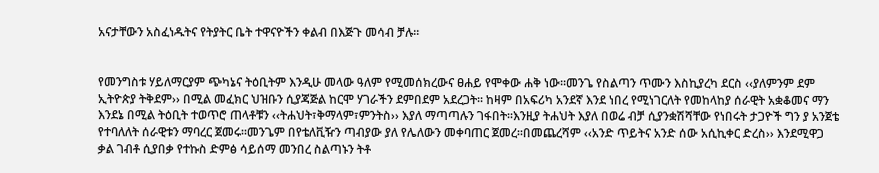አናታቸውን አስፈነዱትና የትያትር ቤት ተዋናዮችን ቀልብ በእጅጉ መሳብ ቻሉ፡፡


የመንግስቱ ሃይለማርያም ጭካኔና ትዕቢትም እንዲሁ መላው ዓለም የሚመሰክረውና ፀሐይ የሞቀው ሐቅ ነው፡፡መንጌ የስልጣን ጥሙን እስኪያረካ ደርስ ‹‹ያለምንም ደም ኢትዮጵያ ትቅደም›› በሚል መፈክር ህዝቡን ሲያጃጅል ከርሞ ሃገራችን ደምበደም አደረጋት፡፡ ከዛም በአፍሪካ አንደኛ እንደ ነበረ የሚነገርለት የመከላከያ ሰራዊት አቋቆመና ማን እንደኔ በሚል ትዕቢት ተወጥሮ ጠላቶቹን ‹‹ትሐህት፣ቅማላም፣ምንትስ›› እያለ ማጣጣሉን ገፋበት፡፡እንዚያ ትሐህት እያለ በወሬ ብቻ ሲያንቋሽሻቸው የነበሩት ታጋዮች ግን ያ አንጀቴ የተባለለት ሰራዊቱን ማባረር ጀመሩ፡፡መንጌም በየቴለቪዥን ጣብያው ያለ የሌለውን መቀባጠር ጀመረ፡፡በመጨረሻም ‹‹አንድ ጥይትና አንድ ሰው አሲኪቀር ድረስ›› እንደሚዋጋ ቃል ገብቶ ሲያበቃ የተኩስ ድምፅ ሳይሰማ መንበረ ስልጣኑን ትቶ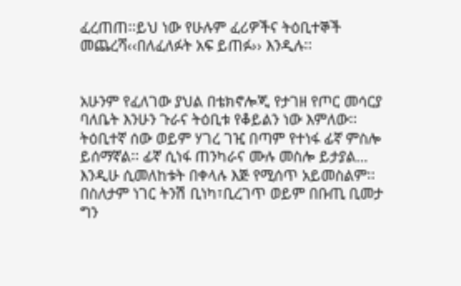ፈረጠጠ፡፡ይህ ነው የሁሉም ፈሪዎችና ትዕቢተኞች መጨረሻ‹‹በለፈለፉት አፍ ይጠፉ›› እንዲሉ፡፡


አሁንም የፈለገው ያህል በቴክኖሎጂ የታገዘ የጦር መሳርያ ባለቤት እንሁን ጉራና ትዕቢቱ የቆይልን ነው እምለው፡፡ትዕቢተኛ ሰው ወይም ሃገረ ገዢ በጣም የተነፋ ፊኛ ምስሎ ይሰማኛል፡፡ ፊኛ ሲነፋ ጠንካራና ሙሉ መስሎ ይታያል… እንዲሁ ሲመለከቱት በቀላሉ እጅ የሚሰጥ አይመስልም፡፡በስለታም ነገር ትንሽ ቢነካ፣ቢረገጥ ወይም በቡጢ ቢመታ ግን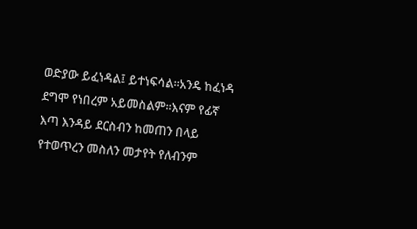ወድያው ይፈነዳል፤ ይተነፍሳል፡፡አንዴ ከፈነዳ ደግሞ የነበረም አይመስልም፡፡እናም የፊኛ እጣ እንዳይ ደርስብን ከመጠን በላይ የተወጥረን መስለን መታየት የለብንም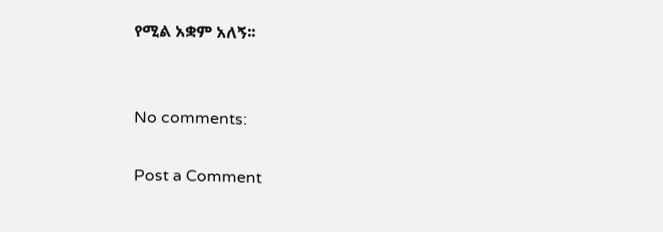የሚል አቋም አለኝ፡፡


No comments:

Post a Comment